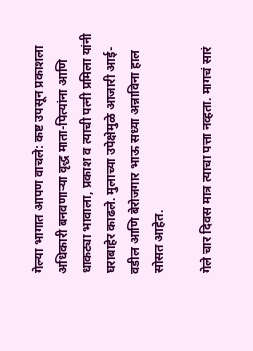गेल्या भागात आपण वाचले: कष्ट उपसून प्रकाशला अधिकारी बनवणाऱ्या वृद्ध माता-पित्यांना आणि धाकट्या भावाला, प्रकाश व त्याची पत्नी प्रमिला यांनी घराबाहेर काढले. मुलाच्या उपेक्षेमुळे आजारी आई-वडील आणि बेरोजगार भाऊ सध्या अन्नाविना हाल सोसत आहेत.

गेले चार दिवस मात्र त्याचा पत्ता नव्हता. मागचं सारं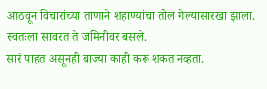आठवून विचारांच्या ताणाने शहाण्यांचा तोल गेल्यासारखा झाला. स्वतःला सावरत ते जमिनीवर बसले.
सारं पाहत असूनही बाज्या काही करू शकत नव्हता.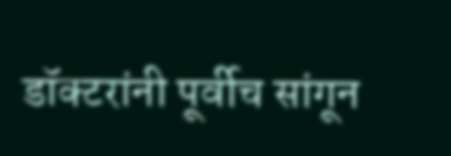डॉक्टरांनी पूर्वीच सांगून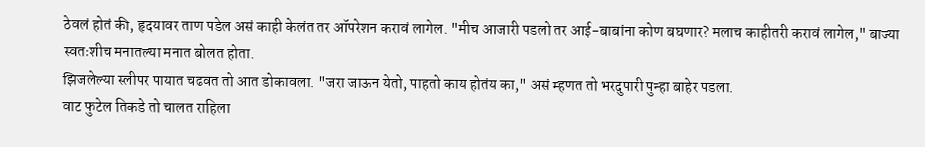ठेवलं होतं की, हृदयावर ताण पडेल असं काही केलंत तर ऑपरेशन करावं लागेल. "मीच आजारी पडलो तर आई-बाबांना कोण बघणार? मलाच काहीतरी करावं लागेल," बाज्या स्वतःशीच मनातल्या मनात बोलत होता.
झिजलेल्या स्लीपर पायात चढवत तो आत डोकावला. "जरा जाऊन येतो, पाहतो काय होतंय का," असं म्हणत तो भरदुपारी पुन्हा बाहेर पडला.
वाट फुटेल तिकडे तो चालत राहिला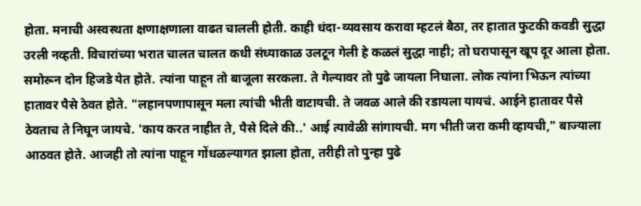होता. मनाची अस्वस्थता क्षणाक्षणाला वाढत चालली होती. काही धंदा-व्यवसाय करावा म्हटलं बैठा, तर हातात फुटकी कवडी सुद्धा उरली नव्हती. विचारांच्या भरात चालत चालत कधी संध्याकाळ उलटून गेली हे कळलं सुद्धा नाही; तो घरापासून खूप दूर आला होता.
समोरून दोन हिजडे येत होते. त्यांना पाहून तो बाजूला सरकला. ते गेल्यावर तो पुढे जायला निघाला. लोक त्यांना भिऊन त्यांच्या हातावर पैसे ठेवत होते. "लहानपणापासून मला त्यांची भीती वाटायची. ते जवळ आले की रडायला यायचं. आईने हातावर पैसे ठेवताच ते निघून जायचे. 'काय करत नाहीत ते, पैसे दिले की..' आई त्यावेळी सांगायची. मग भीती जरा कमी व्हायची," बाज्याला आठवत होते. आजही तो त्यांना पाहून गोंधळल्यागत झाला होता, तरीही तो पुन्हा पुढे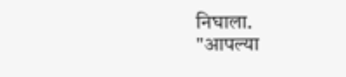निघाला.
"आपल्या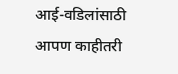आई-वडिलांसाठी आपण काहीतरी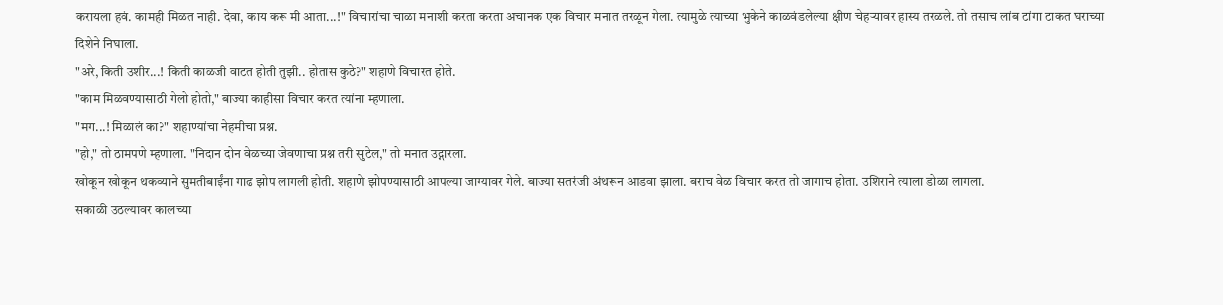करायला हवं. कामही मिळत नाही. देवा, काय करू मी आता...!" विचारांचा चाळा मनाशी करता करता अचानक एक विचार मनात तरळून गेला. त्यामुळे त्याच्या भुकेने काळवंडलेल्या क्षीण चेहऱ्यावर हास्य तरळले. तो तसाच लांब टांगा टाकत घराच्या दिशेने निघाला.
"अरे, किती उशीर...! किती काळजी वाटत होती तुझी.. होतास कुठे?" शहाणे विचारत होते.
"काम मिळवण्यासाठी गेलो होतो," बाज्या काहीसा विचार करत त्यांना म्हणाला.
"मग...! मिळालं का?" शहाण्यांचा नेहमीचा प्रश्न.
"हो," तो ठामपणे म्हणाला. "निदान दोन वेळच्या जेवणाचा प्रश्न तरी सुटेल," तो मनात उद्गारला.
खोकून खोकून थकव्याने सुमतीबाईंना गाढ झोप लागली होती. शहाणे झोपण्यासाठी आपल्या जाग्यावर गेले. बाज्या सतरंजी अंथरून आडवा झाला. बराच वेळ विचार करत तो जागाच होता. उशिराने त्याला डोळा लागला.
सकाळी उठल्यावर कालच्या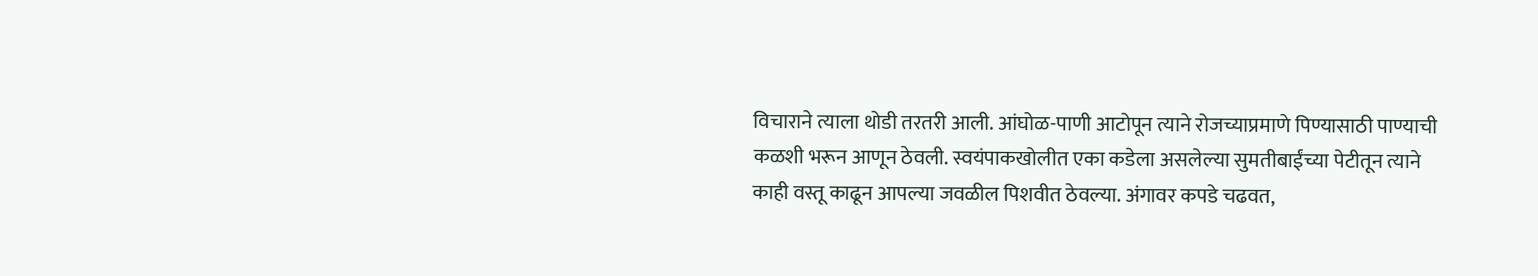विचाराने त्याला थोडी तरतरी आली. आंघोळ-पाणी आटोपून त्याने रोजच्याप्रमाणे पिण्यासाठी पाण्याची कळशी भरून आणून ठेवली. स्वयंपाकखोलीत एका कडेला असलेल्या सुमतीबाईंच्या पेटीतून त्याने काही वस्तू काढून आपल्या जवळील पिशवीत ठेवल्या. अंगावर कपडे चढवत,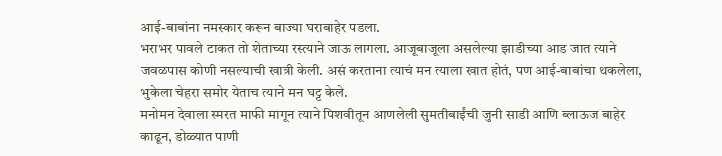आई-बाबांना नमस्कार करून बाज्या घराबाहेर पडला.
भराभर पावले टाकत तो शेताच्या रस्त्याने जाऊ लागला. आजूबाजूला असलेल्या झाडीच्या आड जात त्याने जवळपास कोणी नसल्याची खात्री केली. असं करताना त्याचं मन त्याला खात होतं, पण आई-बाबांचा थकलेला, भुकेला चेहरा समोर येताच त्याने मन घट्ट केले.
मनोमन देवाला स्मरत माफी मागून त्याने पिशवीतून आणलेली सुमतीबाईंची जुनी साडी आणि ब्लाऊज बाहेर काढून, डोळ्यात पाणी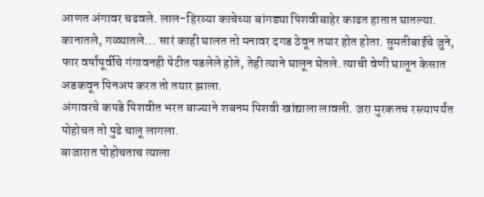आणत अंगावर चढवले. लाल-हिरव्या काचेच्या बांगड्या पिशवीबाहेर काढत हातात घातल्या. कानातले, गळ्यातले... सारं काही घालत तो मनावर दगड ठेवून तयार होत होता. सुमतीबाईंचे जुने, फार वर्षांपूर्वीचे गंगावनही पेटीत पडलेले होते, तेही त्याने घालून घेतले. त्याची वेणी घालून केसात अडकवून पिनअप करत तो तयार झाला.
अंगावरचे कपडे पिशवीत भरत बाज्याने शबनम पिशवी खांद्याला लावली. जरा मुरकतच रस्त्यापर्यंत पोहोचत तो पुढे चालू लागला.
बाजारात पोहोचताच त्याला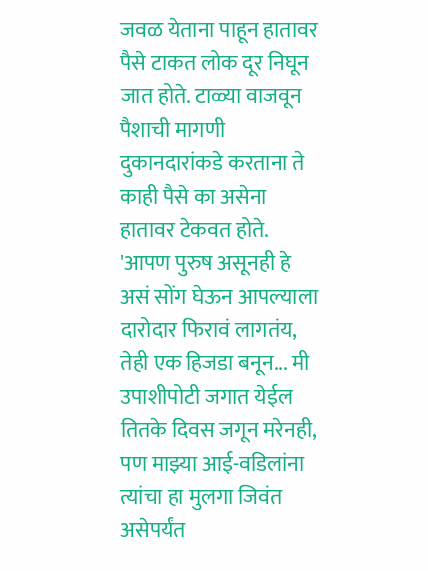जवळ येताना पाहून हातावर पैसे टाकत लोक दूर निघून जात होते. टाळ्या वाजवून पैशाची मागणी दुकानदारांकडे करताना ते काही पैसे का असेना हातावर टेकवत होते.
'आपण पुरुष असूनही हे असं सोंग घेऊन आपल्याला दारोदार फिरावं लागतंय, तेही एक हिजडा बनून... मी उपाशीपोटी जगात येईल तितके दिवस जगून मरेनही, पण माझ्या आई-वडिलांना त्यांचा हा मुलगा जिवंत असेपर्यंत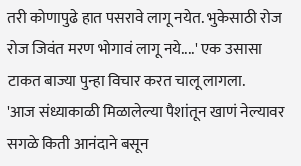तरी कोणापुढे हात पसरावे लागू नयेत. भुकेसाठी रोज रोज जिवंत मरण भोगावं लागू नये....' एक उसासा टाकत बाज्या पुन्हा विचार करत चालू लागला.
'आज संध्याकाळी मिळालेल्या पैशांतून खाणं नेल्यावर सगळे किती आनंदाने बसून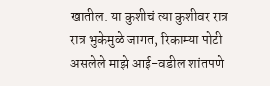खातील. या कुशीचं त्या कुशीवर रात्र रात्र भुकेमुळे जागत, रिकाम्या पोटी असलेले माझे आई-वडील शांतपणे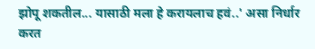झोपू शकतील... यासाठी मला हे करायलाच हवं..' असा निर्धार करत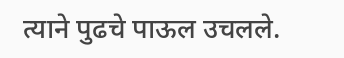त्याने पुढचे पाऊल उचलले.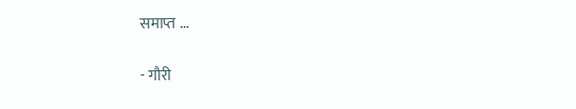समाप्त ...

- गौरी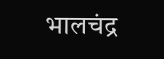भालचंद्र